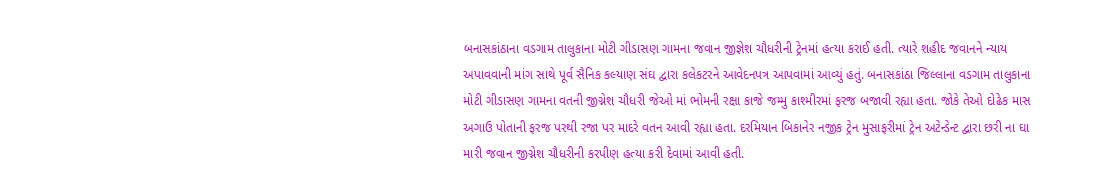બનાસકાંઠાના વડગામ તાલુકાના મોટી ગીડાસણ ગામના જવાન જીજ્ઞેશ ચૌધરીની ટ્રેનમાં હત્યા કરાઈ હતી. ત્યારે શહીદ જવાનને ન્યાય અપાવવાની માંગ સાથે પૂર્વ સૈનિક કલ્યાણ સંઘ દ્વારા કલેકટરને આવેદનપત્ર આપવામાં આવ્યું હતું. બનાસકાંઠા જિલ્લાના વડગામ તાલુકાના મોટી ગીડાસણ ગામના વતની જીગ્નેશ ચૌધરી જેઓ માં ભોમની રક્ષા કાજે જમ્મુ કાશ્મીરમાં ફરજ બજાવી રહ્યા હતા. જોકે તેઓ દોઢેક માસ અગાઉ પોતાની ફરજ પરથી રજા પર માદરે વતન આવી રહ્યા હતા. દરમિયાન બિકાનેર નજીક ટ્રેન મુસાફરીમાં ટ્રેન અટેન્ડેન્ટ દ્વારા છરી ના ઘા મારી જવાન જીગ્નેશ ચૌધરીની કરપીણ હત્યા કરી દેવામાં આવી હતી.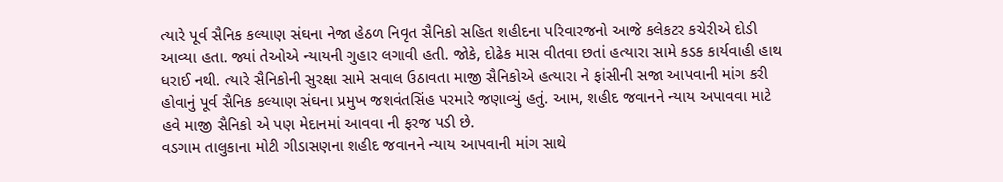ત્યારે પૂર્વ સૈનિક કલ્યાણ સંઘના નેજા હેઠળ નિવૃત સૈનિકો સહિત શહીદના પરિવારજનો આજે કલેકટર કચેરીએ દોડી આવ્યા હતા. જ્યાં તેઓએ ન્યાયની ગુહાર લગાવી હતી. જોકે, દોઢેક માસ વીતવા છતાં હત્યારા સામે કડક કાર્યવાહી હાથ ધરાઈ નથી. ત્યારે સૈનિકોની સુરક્ષા સામે સવાલ ઉઠાવતા માજી સૈનિકોએ હત્યારા ને ફાંસીની સજા આપવાની માંગ કરી હોવાનું પૂર્વ સૈનિક કલ્યાણ સંઘના પ્રમુખ જશવંતસિંહ પરમારે જણાવ્યું હતું. આમ, શહીદ જવાનને ન્યાય અપાવવા માટે હવે માજી સૈનિકો એ પણ મેદાનમાં આવવા ની ફરજ પડી છે.
વડગામ તાલુકાના મોટી ગીડાસણના શહીદ જવાનને ન્યાય આપવાની માંગ સાથે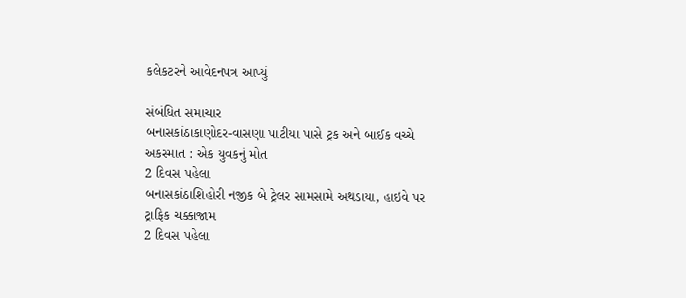કલેકટરને આવેદનપત્ર આપ્યું

સંબંધિત સમાચાર
બનાસકાંઠાકાણોદર-વાસણા પાટીયા પાસે ટ્રક અને બાઈક વચ્ચે અકસ્માત : એક યુવકનું મોત
2 દિવસ પહેલા
બનાસકાંઠાશિહોરી નજીક બે ટ્રેલર સામસામે અથડાયા, હાઇવે પર ટ્રાફિક ચક્કાજામ
2 દિવસ પહેલા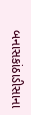બનાસકાંઠાડીસાના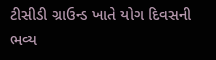ટીસીડી ગ્રાઉન્ડ ખાતે યોગ દિવસની ભવ્ય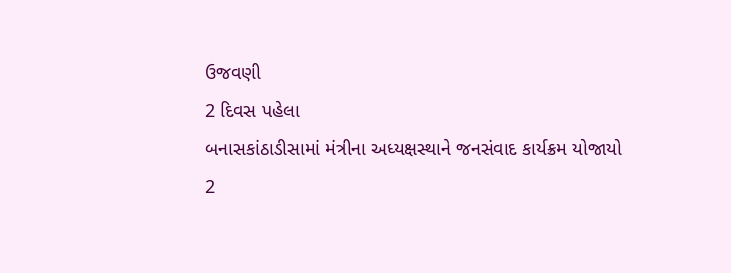ઉજવણી
2 દિવસ પહેલા
બનાસકાંઠાડીસામાં મંત્રીના અધ્યક્ષસ્થાને જનસંવાદ કાર્યક્રમ યોજાયો
2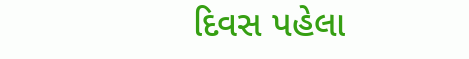દિવસ પહેલા